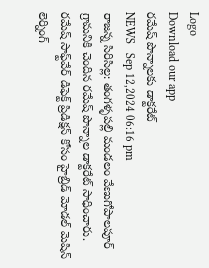Logo
Download our app
రమేష్ పొన్నాలకు డాక్టరేట్
NEWS   Sep 12,2024 06:16 pm
రాజన్న సిరిసిల్ల: తంగళ్ళపల్లి మండలం వేణుగోపాలపూర్ గ్రామనికి చెందిన రమేష్ పొన్నాల డాక్టరేట్ సాధించారు. రమేష్ సాఫ్ట్‌వేర్ డిఫెక్ట్ ప్రిడిక్షన్ కోసం హైబ్రిడ్ మోడల్ మెషిన్ లెర్నింగ్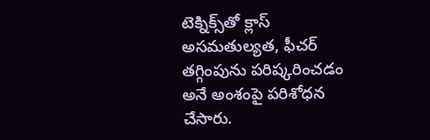టెక్నిక్స్‌తో క్లాస్ అసమతుల్యత, ఫీచర్ తగ్గింపును పరిష్కరించడం అనే అంశంపై పరిశోధన చేసారు.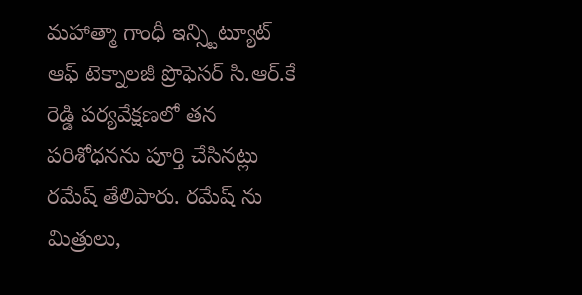మహాత్మా గాంధీ ఇన్స్టిట్యూట్ ఆఫ్ టెక్నాలజీ ప్రొఫెసర్ సి.ఆర్.కే రెడ్డి పర్యవేక్షణలో తన పరిశోధనను పూర్తి చేసినట్లు రమేష్ తేలిపారు. రమేష్ ను మిత్రులు,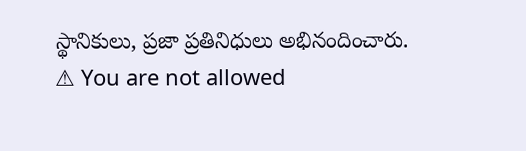స్థానికులు, ప్రజా ప్రతినిధులు అభినందించారు.
⚠ You are not allowed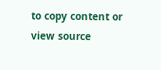to copy content or view source